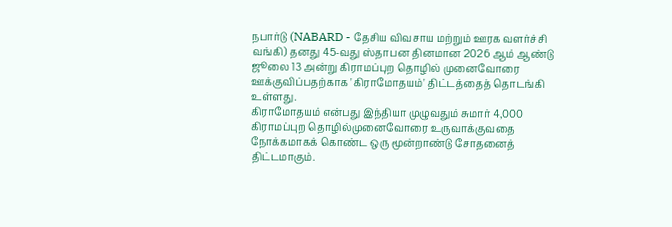நபார்டு (NABARD - தேசிய விவசாய மற்றும் ஊரக வளர்ச்சி வங்கி) தனது 45-வது ஸ்தாபன தினமான 2026 ஆம் ஆண்டு ஜூலை 13 அன்று கிராமப்புற தொழில் முனைவோரை ஊக்குவிப்பதற்காக 'கிராமோதயம்' திட்டத்தைத் தொடங்கி உள்ளது.
கிராமோதயம் என்பது இந்தியா முழுவதும் சுமார் 4,000 கிராமப்புற தொழில்முனைவோரை உருவாக்குவதை நோக்கமாகக் கொண்ட ஒரு மூன்றாண்டு சோதனைத் திட்டமாகும்.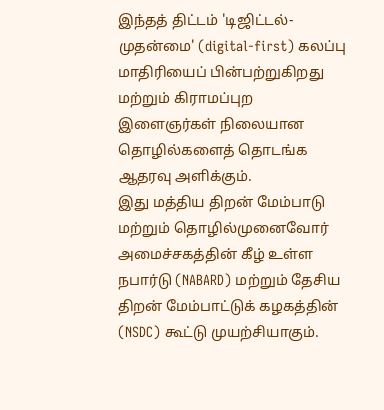இந்தத் திட்டம் 'டிஜிட்டல்-முதன்மை' (digital-first) கலப்பு மாதிரியைப் பின்பற்றுகிறது மற்றும் கிராமப்புற இளைஞர்கள் நிலையான தொழில்களைத் தொடங்க ஆதரவு அளிக்கும்.
இது மத்திய திறன் மேம்பாடு மற்றும் தொழில்முனைவோர் அமைச்சகத்தின் கீழ் உள்ள நபார்டு (NABARD) மற்றும் தேசிய திறன் மேம்பாட்டுக் கழகத்தின் (NSDC) கூட்டு முயற்சியாகும்.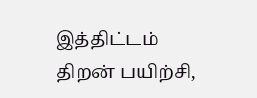இத்திட்டம் திறன் பயிற்சி,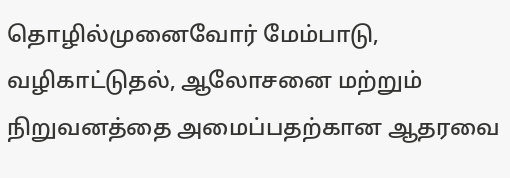தொழில்முனைவோர் மேம்பாடு, வழிகாட்டுதல், ஆலோசனை மற்றும் நிறுவனத்தை அமைப்பதற்கான ஆதரவை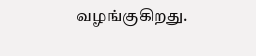வழங்குகிறது.